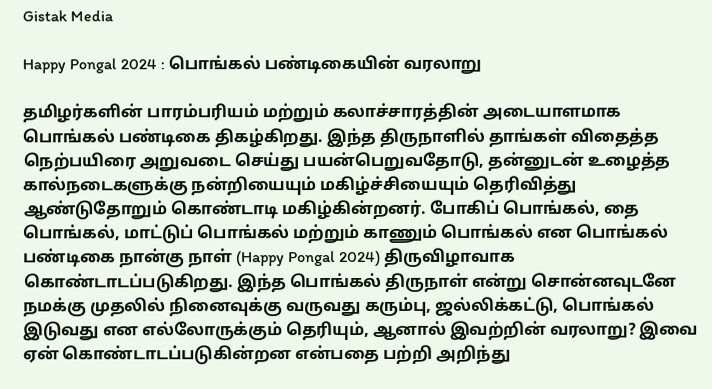Gistak Media

Happy Pongal 2024 : பொங்கல் பண்டிகையின் வரலாறு

தமிழர்களின் பாரம்பரியம் மற்றும் கலாச்சாரத்தின் அடையாளமாக பொங்கல் பண்டிகை திகழ்கிறது. இந்த திருநாளில் தாங்கள் விதைத்த நெற்பயிரை அறுவடை செய்து பயன்பெறுவதோடு, தன்னுடன் உழைத்த கால்நடைகளுக்கு நன்றியையும் மகிழ்ச்சியையும் தெரிவித்து ஆண்டுதோறும் கொண்டாடி மகிழ்கின்றனர். போகிப் பொங்கல், தை பொங்கல், மாட்டுப் பொங்கல் மற்றும் காணும் பொங்கல் என பொங்கல் பண்டிகை நான்கு நாள் (Happy Pongal 2024) திருவிழாவாக கொண்டாடப்படுகிறது. இந்த பொங்கல் திருநாள் என்று சொன்னவுடனே நமக்கு முதலில் நினைவுக்கு வருவது கரும்பு, ஜல்லிக்கட்டு, பொங்கல் இடுவது என எல்லோருக்கும் தெரியும், ஆனால் இவற்றின் வரலாறு? இவை ஏன் கொண்டாடப்படுகின்றன என்பதை பற்றி அறிந்து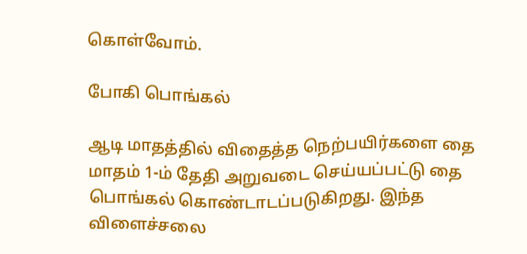கொள்வோம்.

போகி பொங்கல்

ஆடி மாதத்தில் விதைத்த நெற்பயிர்களை தை மாதம் 1-ம் தேதி அறுவடை செய்யப்பட்டு தை பொங்கல் கொண்டாடப்படுகிறது. இந்த விளைச்சலை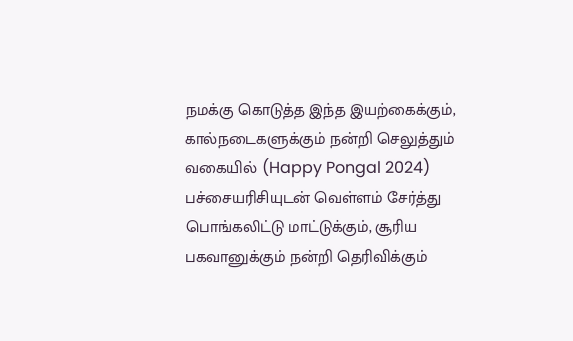நமக்கு கொடுத்த இந்த இயற்கைக்கும், கால்நடைகளுக்கும் நன்றி செலுத்தும் வகையில் (Happy Pongal 2024) பச்சையரிசியுடன் வெள்ளம் சேர்த்து பொங்கலிட்டு மாட்டுக்கும், சூரிய பகவானுக்கும் நன்றி தெரிவிக்கும்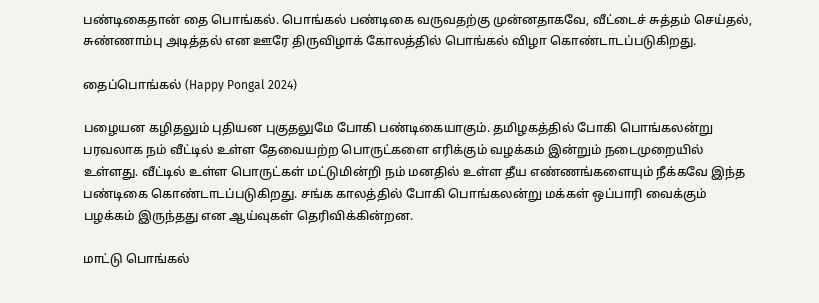பண்டிகைதான் தை பொங்கல். பொங்கல் பண்டிகை வருவதற்கு முன்னதாகவே, வீட்டைச் சுத்தம் செய்தல், சுண்ணாம்பு அடித்தல் என ஊரே திருவிழாக் கோலத்தில் பொங்கல் விழா கொண்டாடப்படுகிறது.

தைப்பொங்கல் (Happy Pongal 2024)

பழையன கழிதலும் புதியன புகுதலுமே போகி பண்டிகையாகும். தமிழகத்தில் போகி பொங்கலன்று பரவலாக நம் வீட்டில் உள்ள தேவையற்ற பொருட்களை எரிக்கும் வழக்கம் இன்றும் நடைமுறையில் உள்ளது. வீட்டில் உள்ள பொருட்கள் மட்டுமின்றி நம் மனதில் உள்ள தீய எண்ணங்களையும் நீக்கவே இந்த பண்டிகை கொண்டாடப்படுகிறது. சங்க காலத்தில் போகி பொங்கலன்று மக்கள் ஒப்பாரி வைக்கும் பழக்கம் இருந்தது என ஆய்வுகள் தெரிவிக்கின்றன.

மாட்டு பொங்கல்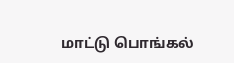மாட்டு பொங்கல்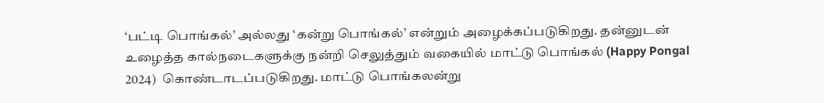‘பட்டி பொங்கல்’ அல்லது ‘கன்று பொங்கல்’ என்றும் அழைக்கப்படுகிறது. தன்னுடன் உழைத்த கால்நடைகளுக்கு நன்றி செலுத்தும் வகையில் மாட்டு பொங்கல் (Happy Pongal 2024)  கொண்டாடப்படுகிறது. மாட்டு பொங்கலன்று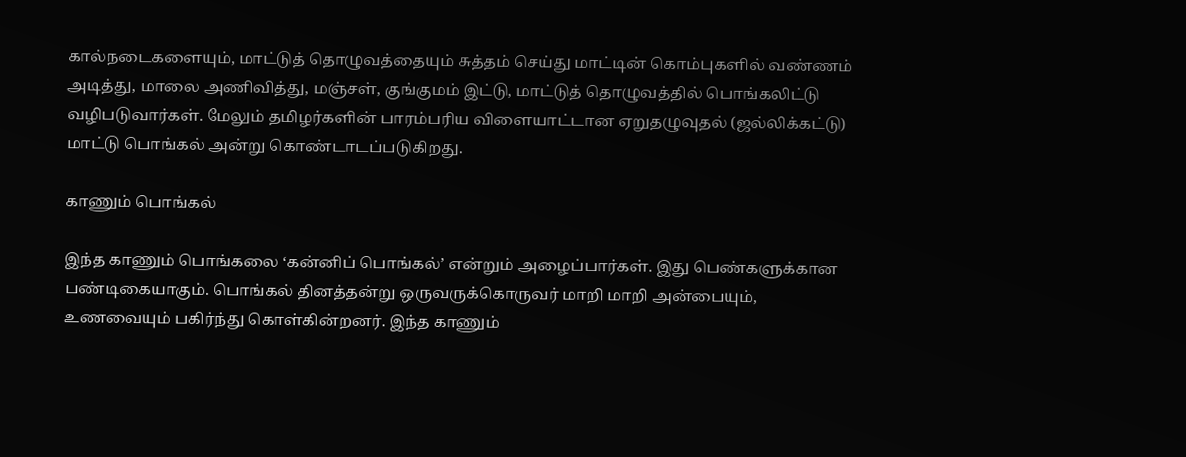கால்நடைகளையும், மாட்டுத் தொழுவத்தையும் சுத்தம் செய்து மாட்டின் கொம்புகளில் வண்ணம் அடித்து, மாலை அணிவித்து, மஞ்சள், குங்குமம் இட்டு, மாட்டுத் தொழுவத்தில் பொங்கலிட்டு வழிபடுவார்கள். மேலும் தமிழர்களின் பாரம்பரிய விளையாட்டான ஏறுதழுவுதல் (ஜல்லிக்கட்டு) மாட்டு பொங்கல் அன்று கொண்டாடப்படுகிறது.

காணும் பொங்கல்

இந்த காணும் பொங்கலை ‘கன்னிப் பொங்கல்’ என்றும் அழைப்பார்கள். இது பெண்களுக்கான பண்டிகையாகும். பொங்கல் தினத்தன்று ஒருவருக்கொருவர் மாறி மாறி அன்பையும், உணவையும் பகிர்ந்து கொள்கின்றனர். இந்த காணும்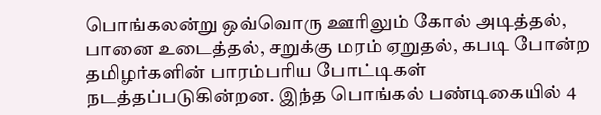பொங்கலன்று ஒவ்வொரு ஊரிலும் கோல் அடித்தல், பானை உடைத்தல், சறுக்கு மரம் ஏறுதல், கபடி போன்ற தமிழர்களின் பாரம்பரிய போட்டிகள் நடத்தப்படுகின்றன. இந்த பொங்கல் பண்டிகையில் 4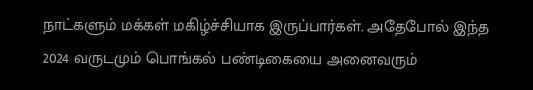நாட்களும் மக்கள் மகிழ்ச்சியாக இருப்பார்கள். அதேபோல் இந்த 2024 வருடமும் பொங்கல் பண்டிகையை அனைவரும்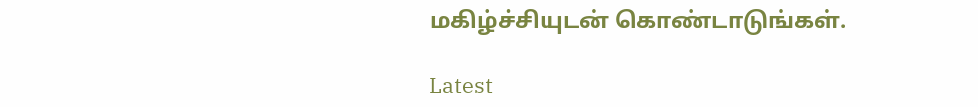மகிழ்ச்சியுடன் கொண்டாடுங்கள்.

Latest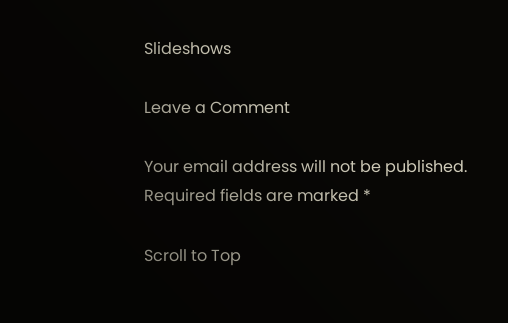Slideshows

Leave a Comment

Your email address will not be published. Required fields are marked *

Scroll to Top